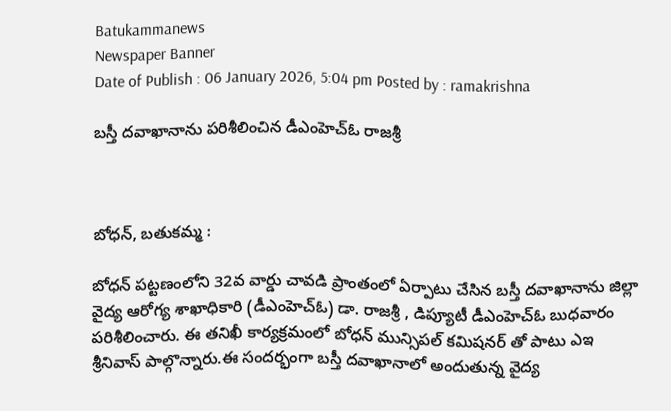Batukammanews
Newspaper Banner
Date of Publish : 06 January 2026, 5:04 pm Posted by : ramakrishna

బస్తీ దవాఖానాను పరిశీలించిన డీఎంహెచ్‌ఓ రాజశ్రీ



బోధన్, బతుకమ్మ :

బోధన్ పట్టణంలోని 32వ వార్డు చావడి ప్రాంతంలో ఏర్పాటు చేసిన బస్తీ దవాఖానాను జిల్లా వైద్య ఆరోగ్య శాఖాధికారి (డీఎంహెచ్‌ఓ) డా. రాజశ్రీ , డిప్యూటీ డీఎంహెచ్‌ఓ బుధవారం పరిశీలించారు. ఈ తనిఖీ కార్యక్రమంలో బోధన్ మున్సిపల్ కమిషనర్ తో పాటు ఎఇ శ్రీనివాస్ పాల్గొన్నారు.ఈ సందర్భంగా బస్తీ దవాఖానాలో అందుతున్న వైద్య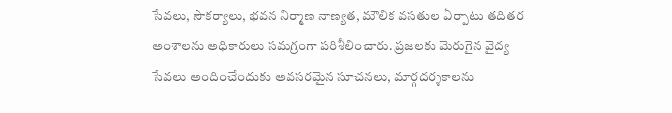సేవలు, సౌకర్యాలు, భవన నిర్మాణ నాణ్యత, మౌలిక వసతుల ఏర్పాటు తదితర అంశాలను అధికారులు సమగ్రంగా పరిశీలించారు. ప్రజలకు మెరుగైన వైద్య సేవలు అందించేందుకు అవసరమైన సూచనలు, మార్గదర్శకాలను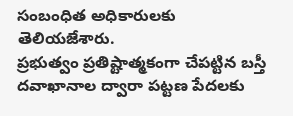సంబంధిత అధికారులకు తెలియజేశారు.
ప్రభుత్వం ప్రతిష్టాత్మకంగా చేపట్టిన బస్తీ దవాఖానాల ద్వారా పట్టణ పేదలకు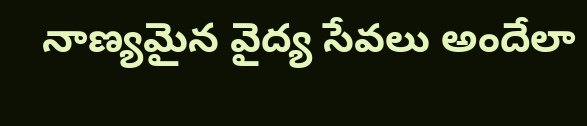నాణ్యమైన వైద్య సేవలు అందేలా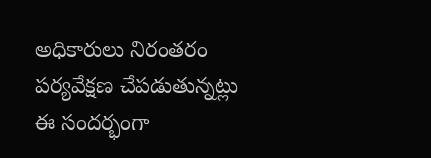అధికారులు నిరంతరం పర్యవేక్షణ చేపడుతున్నట్లు ఈ సందర్భంగా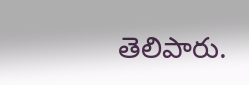తెలిపారు.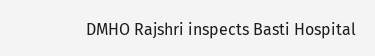DMHO Rajshri inspects Basti Hospital